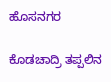ಹೊಸನಗರ

ಕೊಡಚಾದ್ರಿ ತಪ್ಪಲಿನ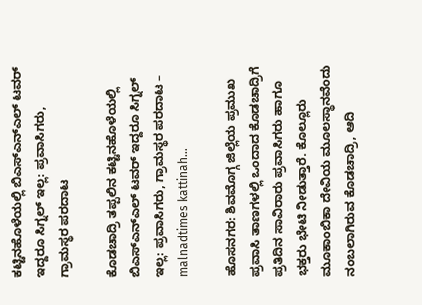ಕಟ್ಟಿನಹೊಳೆಯಲ್ಲಿ ಬಿಎಸ್‌ಎನ್‌ಎಲ್ ಟವರ್ ಇದ್ದರೂ ಸಿಗ್ನಲ್ ಇಲ್ಲ: ಪ್ರವಾಸಿಗರು, ಗ್ರಾಮಸ್ಥರ ಪರದಾಟ

ಕೊಡಚಾದ್ರಿ ತಪ್ಪಲಿನ ಕಟ್ಟಿನಹೊಳೆಯಲ್ಲಿ ಬಿಎಸ್‌ಎನ್‌ಎಲ್ ಟವರ್ ಇದ್ದರೂ ಸಿಗ್ನಲ್ ಇಲ್ಲ: ಪ್ರವಾಸಿಗರು, ಗ್ರಾಮಸ್ಥರ ಪರದಾಟ – malnadtimes kattinah…

ಹೊಸನಗರ: ಶಿವಮೊಗ್ಗ ಜಿಲ್ಲೆಯ ಪ್ರಮುಖ ಪ್ರವಾಸಿ ತಾಣಗಳಲ್ಲಿ ಒಂದಾದ ಕೊಡಚಾದ್ರಿಗೆ ಪ್ರತಿದಿನ ಸಾವಿರಾರು ಪ್ರವಾಸಿಗರು ಹಾಗೂ ಭಕ್ತರು ಭೇಟಿ ನೀಡುತ್ತಾರೆ. ಕೊಲ್ಲೂರು ಮೂಕಾಂಬಿಕಾ ದೇವಿಯ ಮೂಲಸ್ಥಾನವೆಂದು ನಂಬಲಾಗಿರುವ ಕೊಡಚಾದ್ರಿ, ಆದಿ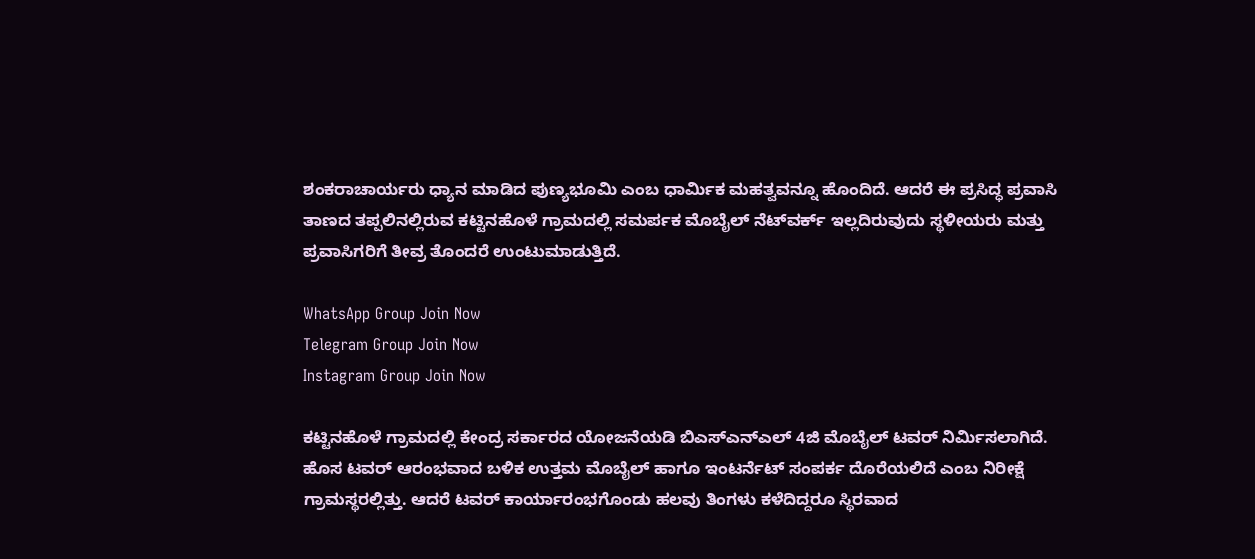ಶಂಕರಾಚಾರ್ಯರು ಧ್ಯಾನ ಮಾಡಿದ ಪುಣ್ಯಭೂಮಿ ಎಂಬ ಧಾರ್ಮಿಕ ಮಹತ್ವವನ್ನೂ ಹೊಂದಿದೆ. ಆದರೆ ಈ ಪ್ರಸಿದ್ಧ ಪ್ರವಾಸಿ ತಾಣದ ತಪ್ಪಲಿನಲ್ಲಿರುವ ಕಟ್ಟಿನಹೊಳೆ ಗ್ರಾಮದಲ್ಲಿ ಸಮರ್ಪಕ ಮೊಬೈಲ್ ನೆಟ್‌ವರ್ಕ್ ಇಲ್ಲದಿರುವುದು ಸ್ಥಳೀಯರು ಮತ್ತು ಪ್ರವಾಸಿಗರಿಗೆ ತೀವ್ರ ತೊಂದರೆ ಉಂಟುಮಾಡುತ್ತಿದೆ.

WhatsApp Group Join Now
Telegram Group Join Now
Instagram Group Join Now

ಕಟ್ಟಿನಹೊಳೆ ಗ್ರಾಮದಲ್ಲಿ ಕೇಂದ್ರ ಸರ್ಕಾರದ ಯೋಜನೆಯಡಿ ಬಿಎಸ್‌ಎನ್‌ಎಲ್ 4ಜಿ ಮೊಬೈಲ್ ಟವರ್ ನಿರ್ಮಿಸಲಾಗಿದೆ. ಹೊಸ ಟವರ್ ಆರಂಭವಾದ ಬಳಿಕ ಉತ್ತಮ ಮೊಬೈಲ್ ಹಾಗೂ ಇಂಟರ್ನೆಟ್ ಸಂಪರ್ಕ ದೊರೆಯಲಿದೆ ಎಂಬ ನಿರೀಕ್ಷೆ ಗ್ರಾಮಸ್ಥರಲ್ಲಿತ್ತು. ಆದರೆ ಟವರ್ ಕಾರ್ಯಾರಂಭಗೊಂಡು ಹಲವು ತಿಂಗಳು ಕಳೆದಿದ್ದರೂ ಸ್ಥಿರವಾದ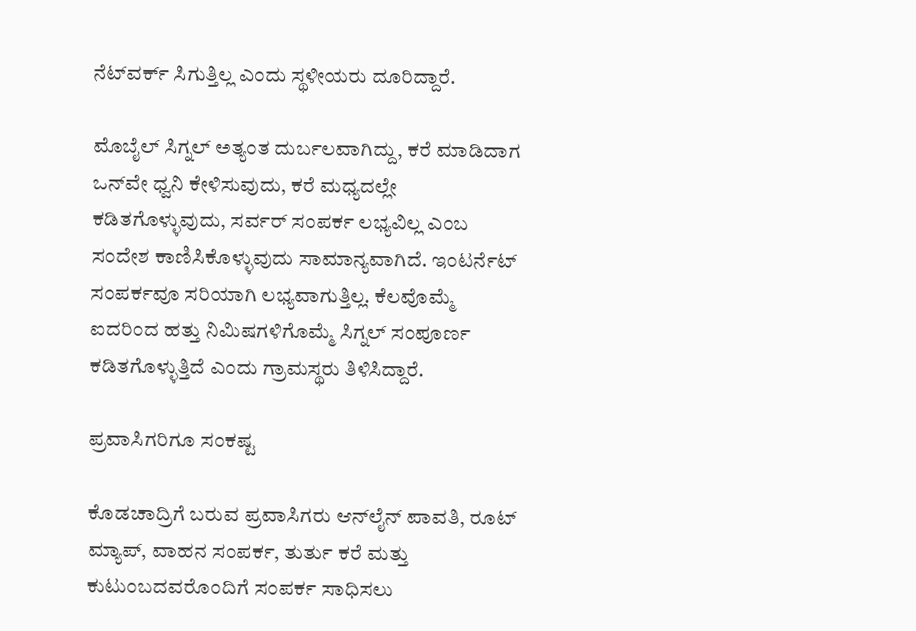ನೆಟ್‌ವರ್ಕ್ ಸಿಗುತ್ತಿಲ್ಲ ಎಂದು ಸ್ಥಳೀಯರು ದೂರಿದ್ದಾರೆ.

ಮೊಬೈಲ್ ಸಿಗ್ನಲ್ ಅತ್ಯಂತ ದುರ್ಬಲವಾಗಿದ್ದು, ಕರೆ ಮಾಡಿದಾಗ ಒನ್‌ವೇ ಧ್ವನಿ ಕೇಳಿಸುವುದು, ಕರೆ ಮಧ್ಯದಲ್ಲೇ ಕಡಿತಗೊಳ್ಳುವುದು, ಸರ್ವರ್ ಸಂಪರ್ಕ ಲಭ್ಯವಿಲ್ಲ ಎಂಬ ಸಂದೇಶ ಕಾಣಿಸಿಕೊಳ್ಳುವುದು ಸಾಮಾನ್ಯವಾಗಿದೆ. ಇಂಟರ್ನೆಟ್ ಸಂಪರ್ಕವೂ ಸರಿಯಾಗಿ ಲಭ್ಯವಾಗುತ್ತಿಲ್ಲ. ಕೆಲವೊಮ್ಮೆ ಐದರಿಂದ ಹತ್ತು ನಿಮಿಷಗಳಿಗೊಮ್ಮೆ ಸಿಗ್ನಲ್ ಸಂಪೂರ್ಣ ಕಡಿತಗೊಳ್ಳುತ್ತಿದೆ ಎಂದು ಗ್ರಾಮಸ್ಥರು ತಿಳಿಸಿದ್ದಾರೆ.

ಪ್ರವಾಸಿಗರಿಗೂ ಸಂಕಷ್ಟ

ಕೊಡಚಾದ್ರಿಗೆ ಬರುವ ಪ್ರವಾಸಿಗರು ಆನ್‌ಲೈನ್ ಪಾವತಿ, ರೂಟ್ ಮ್ಯಾಪ್, ವಾಹನ ಸಂಪರ್ಕ, ತುರ್ತು ಕರೆ ಮತ್ತು ಕುಟುಂಬದವರೊಂದಿಗೆ ಸಂಪರ್ಕ ಸಾಧಿಸಲು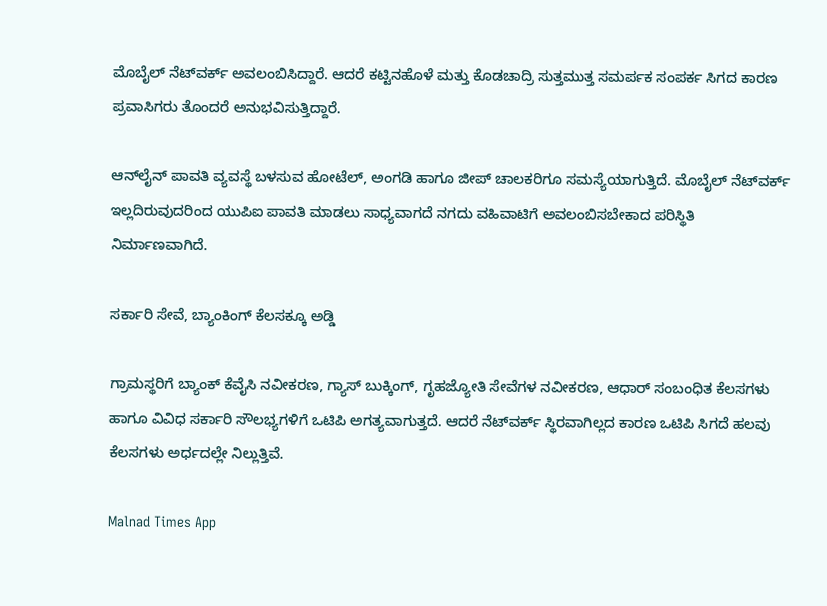ಮೊಬೈಲ್ ನೆಟ್‌ವರ್ಕ್ ಅವಲಂಬಿಸಿದ್ದಾರೆ. ಆದರೆ ಕಟ್ಟಿನಹೊಳೆ ಮತ್ತು ಕೊಡಚಾದ್ರಿ ಸುತ್ತಮುತ್ತ ಸಮರ್ಪಕ ಸಂಪರ್ಕ ಸಿಗದ ಕಾರಣ ಪ್ರವಾಸಿಗರು ತೊಂದರೆ ಅನುಭವಿಸುತ್ತಿದ್ದಾರೆ.

ಆನ್‌ಲೈನ್ ಪಾವತಿ ವ್ಯವಸ್ಥೆ ಬಳಸುವ ಹೋಟೆಲ್, ಅಂಗಡಿ ಹಾಗೂ ಜೀಪ್ ಚಾಲಕರಿಗೂ ಸಮಸ್ಯೆಯಾಗುತ್ತಿದೆ. ಮೊಬೈಲ್ ನೆಟ್‌ವರ್ಕ್ ಇಲ್ಲದಿರುವುದರಿಂದ ಯುಪಿಐ ಪಾವತಿ ಮಾಡಲು ಸಾಧ್ಯವಾಗದೆ ನಗದು ವಹಿವಾಟಿಗೆ ಅವಲಂಬಿಸಬೇಕಾದ ಪರಿಸ್ಥಿತಿ ನಿರ್ಮಾಣವಾಗಿದೆ.

ಸರ್ಕಾರಿ ಸೇವೆ, ಬ್ಯಾಂಕಿಂಗ್ ಕೆಲಸಕ್ಕೂ ಅಡ್ಡಿ

ಗ್ರಾಮಸ್ಥರಿಗೆ ಬ್ಯಾಂಕ್ ಕೆವೈಸಿ ನವೀಕರಣ, ಗ್ಯಾಸ್ ಬುಕ್ಕಿಂಗ್, ಗೃಹಜ್ಯೋತಿ ಸೇವೆಗಳ ನವೀಕರಣ, ಆಧಾರ್ ಸಂಬಂಧಿತ ಕೆಲಸಗಳು ಹಾಗೂ ವಿವಿಧ ಸರ್ಕಾರಿ ಸೌಲಭ್ಯಗಳಿಗೆ ಒಟಿಪಿ ಅಗತ್ಯವಾಗುತ್ತದೆ. ಆದರೆ ನೆಟ್‌ವರ್ಕ್ ಸ್ಥಿರವಾಗಿಲ್ಲದ ಕಾರಣ ಒಟಿಪಿ ಸಿಗದೆ ಹಲವು ಕೆಲಸಗಳು ಅರ್ಧದಲ್ಲೇ ನಿಲ್ಲುತ್ತಿವೆ.

Malnad Times App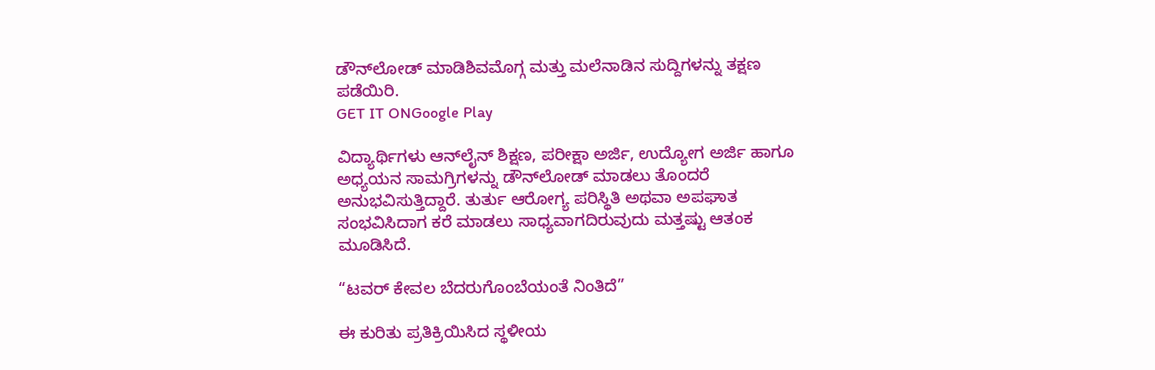ಡೌನ್‌ಲೋಡ್ ಮಾಡಿಶಿವಮೊಗ್ಗ ಮತ್ತು ಮಲೆನಾಡಿನ ಸುದ್ದಿಗಳನ್ನು ತಕ್ಷಣ ಪಡೆಯಿರಿ.
GET IT ONGoogle Play

ವಿದ್ಯಾರ್ಥಿಗಳು ಆನ್‌ಲೈನ್ ಶಿಕ್ಷಣ, ಪರೀಕ್ಷಾ ಅರ್ಜಿ, ಉದ್ಯೋಗ ಅರ್ಜಿ ಹಾಗೂ ಅಧ್ಯಯನ ಸಾಮಗ್ರಿಗಳನ್ನು ಡೌನ್‌ಲೋಡ್ ಮಾಡಲು ತೊಂದರೆ ಅನುಭವಿಸುತ್ತಿದ್ದಾರೆ. ತುರ್ತು ಆರೋಗ್ಯ ಪರಿಸ್ಥಿತಿ ಅಥವಾ ಅಪಘಾತ ಸಂಭವಿಸಿದಾಗ ಕರೆ ಮಾಡಲು ಸಾಧ್ಯವಾಗದಿರುವುದು ಮತ್ತಷ್ಟು ಆತಂಕ ಮೂಡಿಸಿದೆ.

“ಟವರ್ ಕೇವಲ ಬೆದರುಗೊಂಬೆಯಂತೆ ನಿಂತಿದೆ”

ಈ ಕುರಿತು ಪ್ರತಿಕ್ರಿಯಿಸಿದ ಸ್ಥಳೀಯ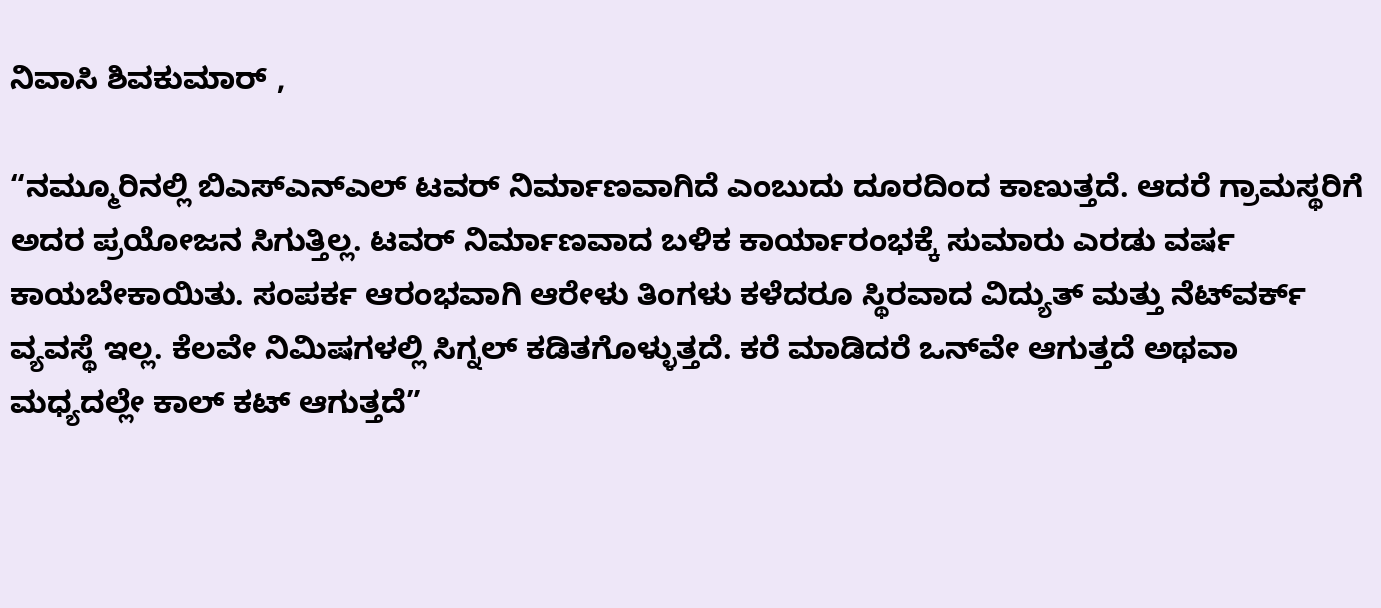ನಿವಾಸಿ ಶಿವಕುಮಾರ್ ,

“ನಮ್ಮೂರಿನಲ್ಲಿ ಬಿಎಸ್‌ಎನ್‌ಎಲ್ ಟವರ್ ನಿರ್ಮಾಣವಾಗಿದೆ ಎಂಬುದು ದೂರದಿಂದ ಕಾಣುತ್ತದೆ. ಆದರೆ ಗ್ರಾಮಸ್ಥರಿಗೆ ಅದರ ಪ್ರಯೋಜನ ಸಿಗುತ್ತಿಲ್ಲ. ಟವರ್ ನಿರ್ಮಾಣವಾದ ಬಳಿಕ ಕಾರ್ಯಾರಂಭಕ್ಕೆ ಸುಮಾರು ಎರಡು ವರ್ಷ ಕಾಯಬೇಕಾಯಿತು. ಸಂಪರ್ಕ ಆರಂಭವಾಗಿ ಆರೇಳು ತಿಂಗಳು ಕಳೆದರೂ ಸ್ಥಿರವಾದ ವಿದ್ಯುತ್ ಮತ್ತು ನೆಟ್‌ವರ್ಕ್ ವ್ಯವಸ್ಥೆ ಇಲ್ಲ. ಕೆಲವೇ ನಿಮಿಷಗಳಲ್ಲಿ ಸಿಗ್ನಲ್ ಕಡಿತಗೊಳ್ಳುತ್ತದೆ. ಕರೆ ಮಾಡಿದರೆ ಒನ್‌ವೇ ಆಗುತ್ತದೆ ಅಥವಾ ಮಧ್ಯದಲ್ಲೇ ಕಾಲ್ ಕಟ್ ಆಗುತ್ತದೆ”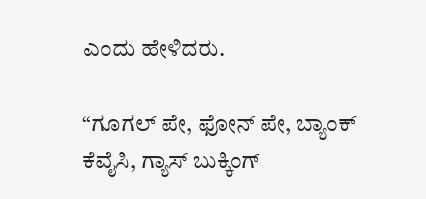ಎಂದು ಹೇಳಿದರು.

“ಗೂಗಲ್ ಪೇ, ಫೋನ್ ಪೇ, ಬ್ಯಾಂಕ್ ಕೆವೈಸಿ, ಗ್ಯಾಸ್ ಬುಕ್ಕಿಂಗ್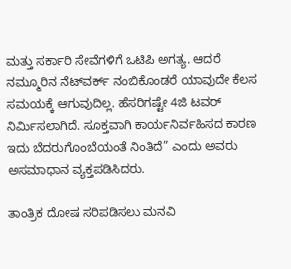ಮತ್ತು ಸರ್ಕಾರಿ ಸೇವೆಗಳಿಗೆ ಒಟಿಪಿ ಅಗತ್ಯ. ಆದರೆ ನಮ್ಮೂರಿನ ನೆಟ್‌ವರ್ಕ್ ನಂಬಿಕೊಂಡರೆ ಯಾವುದೇ ಕೆಲಸ ಸಮಯಕ್ಕೆ ಆಗುವುದಿಲ್ಲ. ಹೆಸರಿಗಷ್ಟೇ 4ಜಿ ಟವರ್ ನಿರ್ಮಿಸಲಾಗಿದೆ. ಸೂಕ್ತವಾಗಿ ಕಾರ್ಯನಿರ್ವಹಿಸದ ಕಾರಣ ಇದು ಬೆದರುಗೊಂಬೆಯಂತೆ ನಿಂತಿದೆ” ಎಂದು ಅವರು ಅಸಮಾಧಾನ ವ್ಯಕ್ತಪಡಿಸಿದರು.

ತಾಂತ್ರಿಕ ದೋಷ ಸರಿಪಡಿಸಲು ಮನವಿ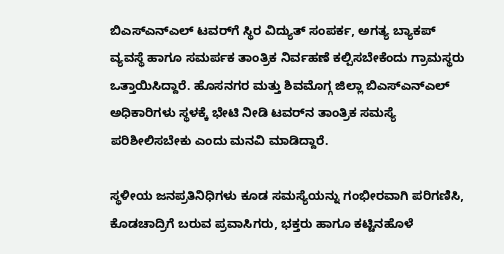ಬಿಎಸ್‌ಎನ್‌ಎಲ್ ಟವರ್‌ಗೆ ಸ್ಥಿರ ವಿದ್ಯುತ್ ಸಂಪರ್ಕ, ಅಗತ್ಯ ಬ್ಯಾಕಪ್ ವ್ಯವಸ್ಥೆ ಹಾಗೂ ಸಮರ್ಪಕ ತಾಂತ್ರಿಕ ನಿರ್ವಹಣೆ ಕಲ್ಪಿಸಬೇಕೆಂದು ಗ್ರಾಮಸ್ಥರು ಒತ್ತಾಯಿಸಿದ್ದಾರೆ. ಹೊಸನಗರ ಮತ್ತು ಶಿವಮೊಗ್ಗ ಜಿಲ್ಲಾ ಬಿಎಸ್‌ಎನ್‌ಎಲ್ ಅಧಿಕಾರಿಗಳು ಸ್ಥಳಕ್ಕೆ ಭೇಟಿ ನೀಡಿ ಟವರ್‌ನ ತಾಂತ್ರಿಕ ಸಮಸ್ಯೆ ಪರಿಶೀಲಿಸಬೇಕು ಎಂದು ಮನವಿ ಮಾಡಿದ್ದಾರೆ.

ಸ್ಥಳೀಯ ಜನಪ್ರತಿನಿಧಿಗಳು ಕೂಡ ಸಮಸ್ಯೆಯನ್ನು ಗಂಭೀರವಾಗಿ ಪರಿಗಣಿಸಿ, ಕೊಡಚಾದ್ರಿಗೆ ಬರುವ ಪ್ರವಾಸಿಗರು, ಭಕ್ತರು ಹಾಗೂ ಕಟ್ಟಿನಹೊಳೆ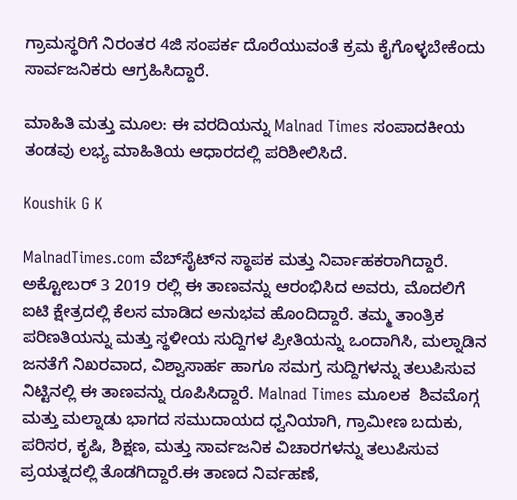ಗ್ರಾಮಸ್ಥರಿಗೆ ನಿರಂತರ 4ಜಿ ಸಂಪರ್ಕ ದೊರೆಯುವಂತೆ ಕ್ರಮ ಕೈಗೊಳ್ಳಬೇಕೆಂದು ಸಾರ್ವಜನಿಕರು ಆಗ್ರಹಿಸಿದ್ದಾರೆ.

ಮಾಹಿತಿ ಮತ್ತು ಮೂಲ: ಈ ವರದಿಯನ್ನು Malnad Times ಸಂಪಾದಕೀಯ ತಂಡವು ಲಭ್ಯ ಮಾಹಿತಿಯ ಆಧಾರದಲ್ಲಿ ಪರಿಶೀಲಿಸಿದೆ.

Koushik G K

MalnadTimes.com ವೆಬ್‌ಸೈಟ್‌ನ ಸ್ಥಾಪಕ ಮತ್ತು ನಿರ್ವಾಹಕರಾಗಿದ್ದಾರೆ. ಅಕ್ಟೋಬರ್ 3 2019 ರಲ್ಲಿ ಈ ತಾಣವನ್ನು ಆರಂಭಿಸಿದ ಅವರು, ಮೊದಲಿಗೆ ಐಟಿ ಕ್ಷೇತ್ರದಲ್ಲಿ ಕೆಲಸ ಮಾಡಿದ ಅನುಭವ ಹೊಂದಿದ್ದಾರೆ. ತಮ್ಮ ತಾಂತ್ರಿಕ ಪರಿಣತಿಯನ್ನು ಮತ್ತು ಸ್ಥಳೀಯ ಸುದ್ದಿಗಳ ಪ್ರೀತಿಯನ್ನು ಒಂದಾಗಿಸಿ, ಮಲ್ನಾಡಿನ ಜನತೆಗೆ ನಿಖರವಾದ, ವಿಶ್ವಾಸಾರ್ಹ ಹಾಗೂ ಸಮಗ್ರ ಸುದ್ದಿಗಳನ್ನು ತಲುಪಿಸುವ ನಿಟ್ಟಿನಲ್ಲಿ ಈ ತಾಣವನ್ನು ರೂಪಿಸಿದ್ದಾರೆ. Malnad Times ಮೂಲಕ  ಶಿವಮೊಗ್ಗ ಮತ್ತು ಮಲ್ನಾಡು ಭಾಗದ ಸಮುದಾಯದ ಧ್ವನಿಯಾಗಿ, ಗ್ರಾಮೀಣ ಬದುಕು, ಪರಿಸರ, ಕೃಷಿ, ಶಿಕ್ಷಣ, ಮತ್ತು ಸಾರ್ವಜನಿಕ ವಿಚಾರಗಳನ್ನು ತಲುಪಿಸುವ ಪ್ರಯತ್ನದಲ್ಲಿ ತೊಡಗಿದ್ದಾರೆ.ಈ ತಾಣದ ನಿರ್ವಹಣೆ,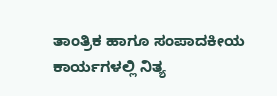ತಾಂತ್ರಿಕ ಹಾಗೂ ಸಂಪಾದಕೀಯ ಕಾರ್ಯಗಳಲ್ಲಿ ನಿತ್ಯ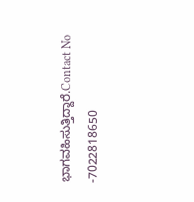ಭಾಗವಹಿಸುತ್ತಿದ್ದಾರೆ.Contact No -7022818650